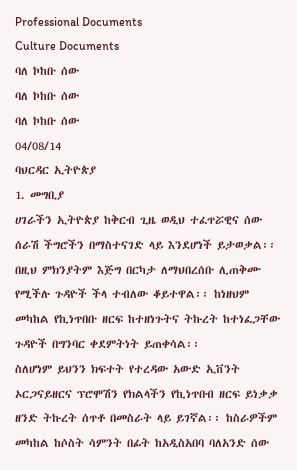Professional Documents
Culture Documents
ባለ ኮከቡ ሰው
ባለ ኮከቡ ሰው
ባለ ኮከቡ ሰው
04/08/14
ባህርዳር ኢትዮጵያ
1. መግቢያ
ሀገራችን ኢትዮጵያ ከቅርብ ጊዜ ወዲህ ተፈጥሯዊና ሰው ሰራሽ ችግሮችን በማስተናገድ ላይ እንደሆነች ይታወቃል፡፡
በዚህ ምክንያትም እጅግ በርካታ ለማህበረሰቡ ሊጠቅሙ የሚችሉ ጉዳዮች ችላ ተብለው ቆይተዋል፡፡ ከነዘህም
መካከል የኪነጥበቡ ዘርፍ ከተዘነጉትና ትኩረት ከተነፈጋቸው ጉዳዮች በግንባር ቀደምትነት ይጠቀሳል፡፡
ስለሆነም ይህንን ክፍተት የተረዳው አውድ ኢቨንት ኦርጋናይዘርና ፕሮሞሽን የክልላችን የኪነጥበብ ዘርፍ ይነቃቃ
ዘንድ ትኩረት ሰጥቶ በመስራት ላይ ይገኛል፡፡ ከስራዎችም መካከል ከሶስት ሳምንት በፊት ከአዲስአበባ ባለአንድ ሰው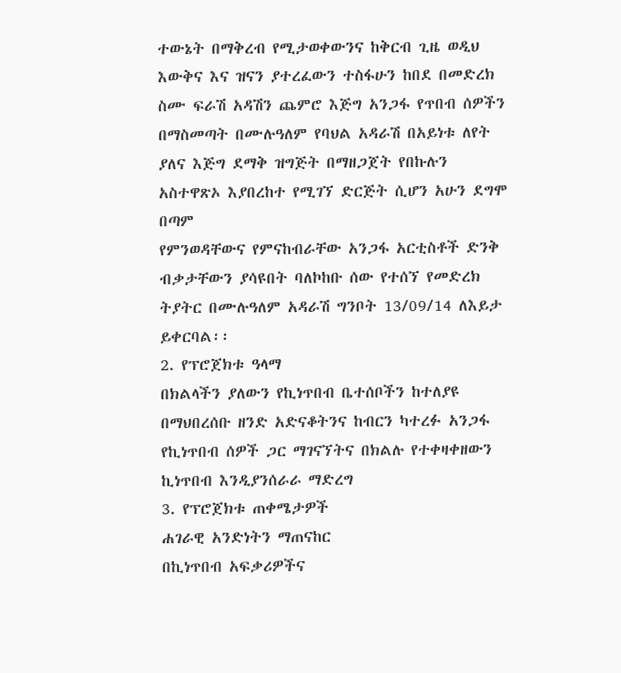ተውኔት በማቅረብ የሚታወቀውንና ከቅርብ ጊዜ ወዲህ እውቅና እና ዝናን ያተረፈውን ተስፋሁን ከበደ በመድረክ
ስሙ ፍራሽ አዳሽን ጨምሮ እጅግ አንጋፋ የጥበብ ሰዎችን በማስመጣት በሙሉዓለም የባህል አዳራሽ በአይነቱ ለየት
ያለና እጅግ ደማቅ ዝግጅት በማዘጋጀት የበኩሉን አስተዋጽኦ እያበረከተ የሚገኘ ድርጅት ሲሆን አሁን ደግሞ በጣም
የምንወዳቸውና የምናከብራቸው አንጋፋ አርቲስቶች ድንቅ ብቃታቸውን ያሳዩበት ባለኮከቡ ሰው የተሰኘ የመድረክ
ትያትር በሙሉዓለም አዳራሽ ግንቦት 13/09/14 ለእይታ ይቀርባል፡፡
2. የፕሮጀክቱ ዓላማ
በክልላችን ያለውን የኪነጥበብ ቤተሰቦችን ከተለያዩ በማህበረሰቡ ዘንድ አድናቆትንና ከብርን ካተረፉ አንጋፋ
የኪነጥበብ ሰዎች ጋር ማገናኘትና በክልሉ የተቀዛቀዘውን ኪነጥበብ እንዲያንሰራራ ማድረግ
3. የፕሮጀክቱ ጠቀሜታዎች
ሐገራዊ አንድነትን ማጠናከር
በኪነጥበብ አፍቃሪዎችና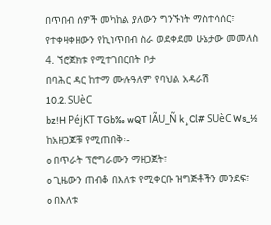በጥበብ ሰዎች መካከል ያለውን ግንኙነት ማስተሳሰር፣
የተቀዛቀዘውን የኪነጥበብ ስራ ወደቀደመ ሁኔታው መመለስ
4. ኘሮጀክቱ የሚተገበርበት ቦታ
በባሕር ዳር ከተማ ሙሉዓለም የባህል አዳራሽ
10.2. SUèC
bz!H PéjKT TGb‰ wQT lÃU_Ñ k¸Cl# SUèC Ws_½
ከአዘጋጆቹ የሚጠበቅ፡-
o በጥራት ፕሮግራሙን ማዘጋጀት፣
o ጊዜውን ጠብቆ በእለቱ የሚቀርቡ ዝግጅቶችን መንደፍ፣
o በእለቱ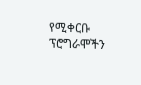የሚቀርቡ ፕሮግራሞችን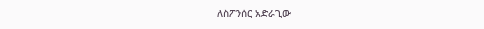ለስፖንሰር አድራጊው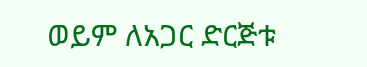ወይም ለአጋር ድርጅቱ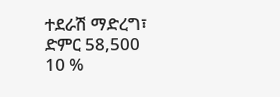ተደራሽ ማድረግ፣
ድምር 58,500
10 %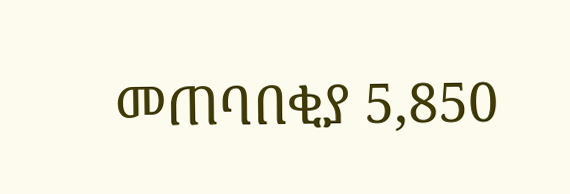መጠባበቂያ 5,850